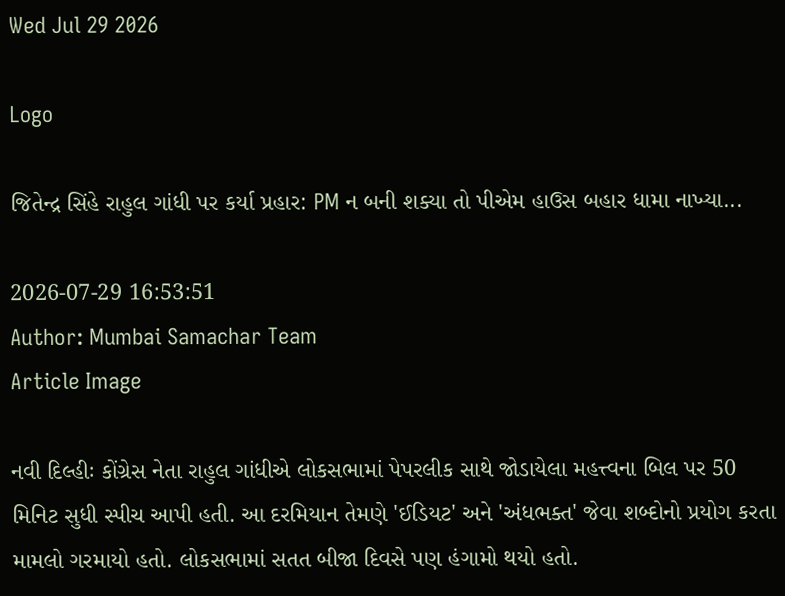Wed Jul 29 2026

Logo

જિતેન્દ્ર સિંહે રાહુલ ગાંધી પર કર્યા પ્રહાર: PM ન બની શક્યા તો પીએમ હાઉસ બહાર ધામા નાખ્યા...

2026-07-29 16:53:51
Author: Mumbai Samachar Team
Article Image

નવી દિલ્હીઃ કોંગ્રેસ નેતા રાહુલ ગાંધીએ લોકસભામાં પેપરલીક સાથે જોડાયેલા મહત્ત્વના બિલ પર 50 મિનિટ સુધી સ્પીચ આપી હતી. આ દરમિયાન તેમણે 'ઈડિયટ' અને 'અંધભક્ત' જેવા શબ્દોનો પ્રયોગ કરતા મામલો ગરમાયો હતો. લોકસભામાં સતત બીજા દિવસે પણ હંગામો થયો હતો.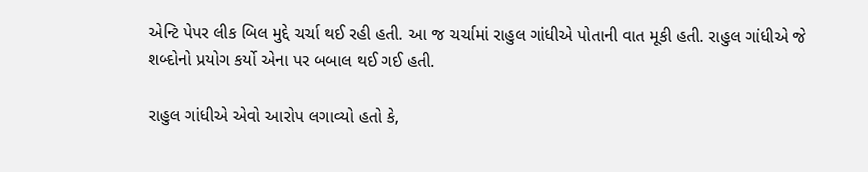એન્ટિ પેપર લીક બિલ મુદ્દે ચર્ચા થઈ રહી હતી. આ જ ચર્ચામાં રાહુલ ગાંધીએ પોતાની વાત મૂકી હતી. રાહુલ ગાંધીએ જે શબ્દોનો પ્રયોગ કર્યો એના પર બબાલ થઈ ગઈ હતી.

રાહુલ ગાંધીએ એવો આરોપ લગાવ્યો હતો કે,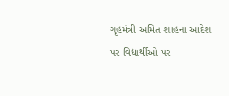ગૃહમંત્રી અમિત શાહના આદેશ પર વિદ્યાર્થીઓ પર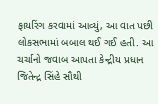ફાયરિંગ કરવામાં આવ્યું, આ વાત પછી લોકસભામાં બબાલ થઈ ગઈ હતી. આ ચર્ચાનો જવાબ આપતા કેન્દ્રીય પ્રધાન જિતેન્દ્ર સિંહે સૌથી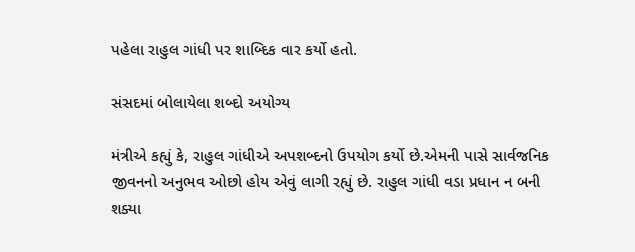પહેલા રાહુલ ગાંધી પર શાબ્દિક વાર કર્યો હતો.

સંસદમાં બોલાયેલા શબ્દો અયોગ્ય

મંત્રીએ કહ્યું કે, રાહુલ ગાંધીએ અપશબ્દનો ઉપયોગ કર્યો છે.એમની પાસે સાર્વજનિક જીવનનો અનુભવ ઓછો હોય એવું લાગી રહ્યું છે. રાહુલ ગાંધી વડા પ્રધાન ન બની શક્યા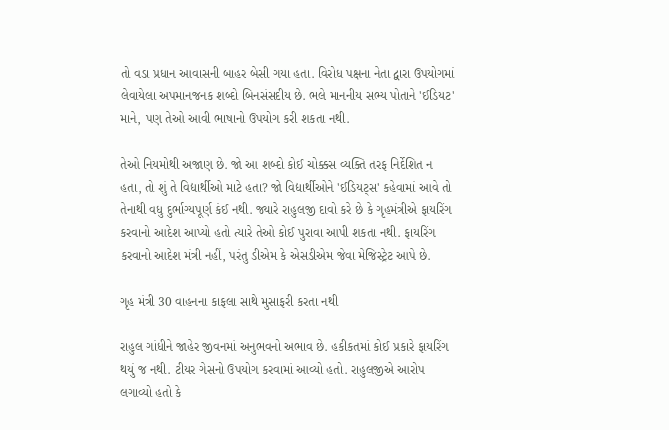તો વડા પ્રધાન આવાસની બાહર બેસી ગયા હતા. વિરોધ પક્ષના નેતા દ્વારા ઉપયોગમાં લેવાયેલા અપમાનજનક શબ્દો બિનસંસદીય છે. ભલે માનનીય સભ્ય પોતાને 'ઈડિયટ' માને, પણ તેઓ આવી ભાષાનો ઉપયોગ કરી શકતા નથી.

તેઓ નિયમોથી અજાણ છે. જો આ શબ્દો કોઈ ચોક્કસ વ્યક્તિ તરફ નિર્દેશિત ન હતા, તો શું તે વિદ્યાર્થીઓ માટે હતા? જો વિદ્યાર્થીઓને 'ઈડિયટ્સ' કહેવામાં આવે તો તેનાથી વધુ દુર્ભાગ્યપૂર્ણ કંઈ નથી. જ્યારે રાહુલજી દાવો કરે છે કે ગૃહમંત્રીએ ફાયરિંગ કરવાનો આદેશ આપ્યો હતો ત્યારે તેઓ કોઈ પુરાવા આપી શકતા નથી. ફાયરિંગ કરવાનો આદેશ મંત્રી નહીં, પરંતુ ડીએમ કે એસડીએમ જેવા મેજિસ્ટ્રેટ આપે છે.

ગૃહ મંત્રી 30 વાહનના કાફલા સાથે મુસાફરી કરતા નથી

રાહુલ ગાંધીને જાહેર જીવનમાં અનુભવનો અભાવ છે. હકીકતમાં કોઈ પ્રકારે ફાયરિંગ થયું જ નથી. ટીયર ગેસનો ઉપયોગ કરવામાં આવ્યો હતો. રાહુલજીએ આરોપ લગાવ્યો હતો કે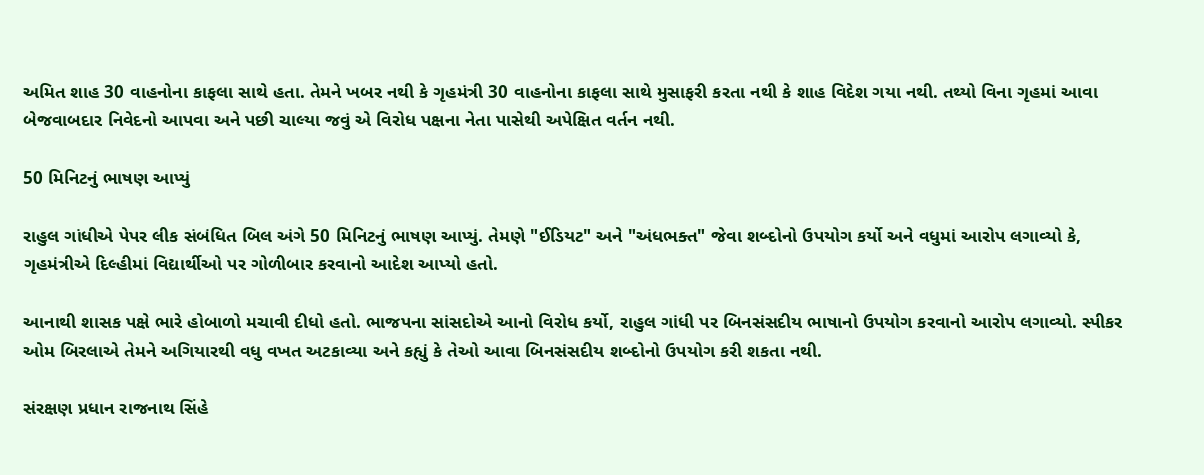અમિત શાહ 30 વાહનોના કાફલા સાથે હતા. તેમને ખબર નથી કે ગૃહમંત્રી 30 વાહનોના કાફલા સાથે મુસાફરી કરતા નથી કે શાહ વિદેશ ગયા નથી. તથ્યો વિના ગૃહમાં આવા બેજવાબદાર નિવેદનો આપવા અને પછી ચાલ્યા જવું એ વિરોધ પક્ષના નેતા પાસેથી અપેક્ષિત વર્તન નથી.

50 મિનિટનું ભાષણ આપ્યું

રાહુલ ગાંધીએ પેપર લીક સંબંધિત બિલ અંગે 50 મિનિટનું ભાષણ આપ્યું. તેમણે "ઈડિયટ" અને "અંધભક્ત" જેવા શબ્દોનો ઉપયોગ કર્યો અને વધુમાં આરોપ લગાવ્યો કે, ગૃહમંત્રીએ દિલ્હીમાં વિદ્યાર્થીઓ પર ગોળીબાર કરવાનો આદેશ આપ્યો હતો.

આનાથી શાસક પક્ષે ભારે હોબાળો મચાવી દીધો હતો. ભાજપના સાંસદોએ આનો વિરોધ કર્યો, રાહુલ ગાંધી પર બિનસંસદીય ભાષાનો ઉપયોગ કરવાનો આરોપ લગાવ્યો. સ્પીકર ઓમ બિરલાએ તેમને અગિયારથી વધુ વખત અટકાવ્યા અને કહ્યું કે તેઓ આવા બિનસંસદીય શબ્દોનો ઉપયોગ કરી શકતા નથી.

સંરક્ષણ પ્રધાન રાજનાથ સિંહે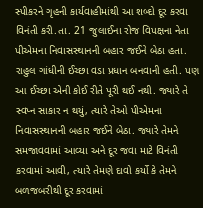સ્પીકરને ગૃહની કાર્યવાહીમાંથી આ શબ્દો દૂર કરવા વિનંતી કરી.તા. 21 જુલાઈના રોજ વિપક્ષના નેતા પીએમના નિવાસસ્થાનની બહાર જઈને બેઠા હતા. રાહુલ ગાંધીની ઈચ્છા વડા પ્રધાન બનવાની હતી. પણ આ ઈચ્છા એની કોઈ રીતે પૂરી થઈ નથી. જ્યારે તે સ્વપ્ન સાકાર ન થયું, ત્યારે તેઓ પીએમના નિવાસસ્થાનની બહાર જઈને બેઠા. જ્યારે તેમને સમજાવવામાં આવ્યા અને દૂર જવા માટે વિનંતી કરવામાં આવી, ત્યારે તેમણે દાવો કર્યો કે તેમને બળજબરીથી દૂર કરવામાં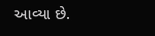આવ્યા છે.